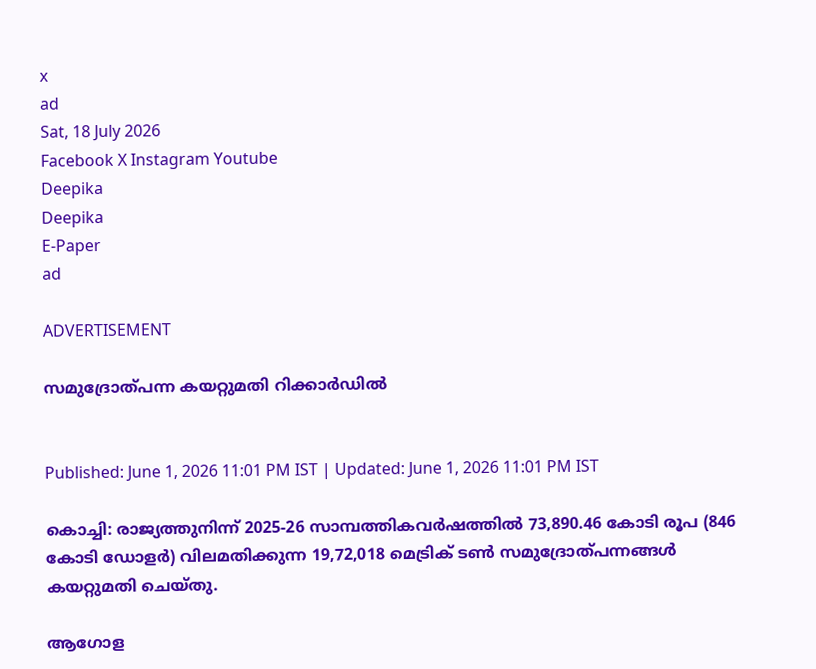x
ad
Sat, 18 July 2026
Facebook X Instagram Youtube
Deepika
Deepika
E-Paper
ad

ADVERTISEMENT

സമുദ്രോത്പന്ന കയറ്റുമതി റിക്കാർഡിൽ


Published: June 1, 2026 11:01 PM IST | Updated: June 1, 2026 11:01 PM IST

കൊച്ചി: രാജ്യത്തുനിന്ന് 2025-26 സാമ്പത്തികവര്‍ഷത്തില്‍ 73,890.46 കോടി രൂപ (846 കോടി ഡോളര്‍) വിലമതിക്കുന്ന 19,72,018 മെട്രിക് ടണ്‍ സമുദ്രോത്പന്നങ്ങള്‍ കയറ്റുമതി ചെയ്തു.

ആഗോള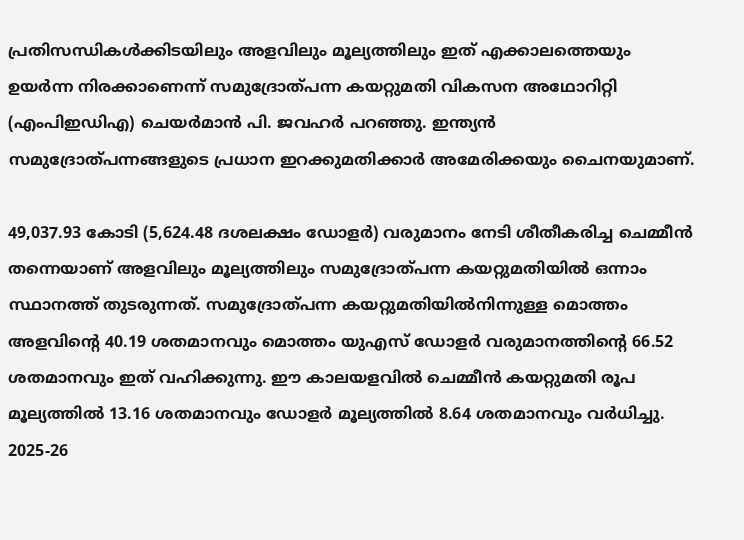പ്രതിസന്ധികള്‍ക്കിടയിലും അളവിലും മൂല്യത്തിലും ഇത് എക്കാലത്തെയും ഉയര്‍ന്ന നിരക്കാണെന്ന് സമുദ്രോത്പന്ന കയറ്റുമതി വികസന അഥോറിറ്റി (എംപിഇഡിഎ) ചെയര്‍മാന്‍ പി. ജവഹര്‍ പറഞ്ഞു. ഇന്ത്യന്‍ സമുദ്രോത്പന്നങ്ങളുടെ പ്രധാന ഇറക്കുമതിക്കാര്‍ അമേരിക്കയും ചൈനയുമാണ്.

49,037.93 കോടി (5,624.48 ദശലക്ഷം ഡോളര്‍) വരുമാനം നേടി ശീതീകരിച്ച ചെമ്മീന്‍ തന്നെയാണ് അളവിലും മൂല്യത്തിലും സമുദ്രോത്പന്ന കയറ്റുമതിയില്‍ ഒന്നാം സ്ഥാനത്ത് തുടരുന്നത്. സമുദ്രോത്പന്ന കയറ്റുമതിയില്‍നിന്നുള്ള മൊത്തം അളവിന്‍റെ 40.19 ശതമാനവും മൊത്തം യുഎസ് ഡോളര്‍ വരുമാനത്തിന്‍റെ 66.52 ശതമാനവും ഇത് വഹിക്കുന്നു. ഈ കാലയളവില്‍ ചെമ്മീന്‍ കയറ്റുമതി രൂപ മൂല്യത്തില്‍ 13.16 ശതമാനവും ഡോളര്‍ മൂല്യത്തില്‍ 8.64 ശതമാനവും വര്‍ധിച്ചു. 2025-26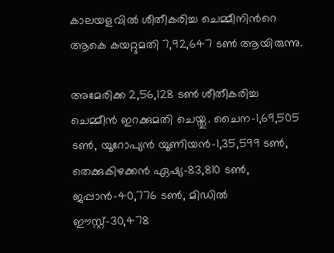കാലയളവില്‍ ശീതീകരിച്ച ചെമ്മീനിന്‍റെ ആകെ കയറ്റുമതി 7,92,647 ടണ്‍ ആയിരുന്നു.

അമേരിക്ക 2,56,128 ടണ്‍ ശീതീകരിച്ച ചെമ്മീന്‍ ഇറക്കുമതി ചെയ്തു. ചൈന-1,69,505 ടണ്‍, യൂറോപ്യന്‍ യൂണിയന്‍-1,35,599 ടണ്‍, തെക്കുകിഴക്കന്‍ ഏഷ്യ-83,810 ടണ്‍, ജപ്പാന്‍-40,776 ടണ്‍, മിഡില്‍ ഈസ്റ്റ്-30,478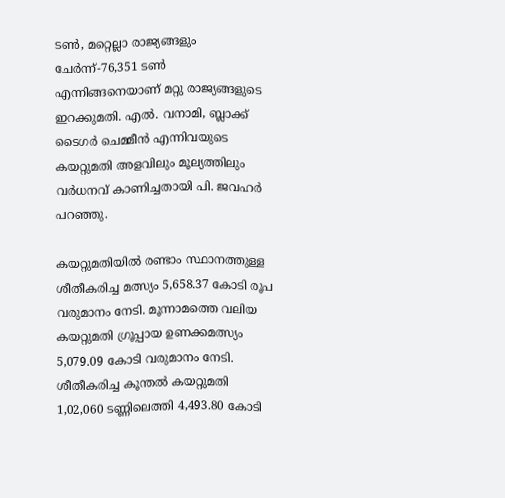ടണ്‍, മറ്റെല്ലാ രാജ്യങ്ങളും ചേര്‍ന്ന്-76,351 ടണ്‍ എന്നിങ്ങനെയാണ് മറ്റു രാജ്യങ്ങളുടെ ഇറക്കുമതി. എല്‍. വനാമി, ബ്ലാക്ക് ടൈഗര്‍ ചെമ്മീന്‍ എന്നിവയുടെ കയറ്റുമതി അളവിലും മൂല്യത്തിലും വര്‍ധനവ് കാണിച്ചതായി പി. ജവഹര്‍ പറഞ്ഞു.

കയറ്റുമതിയില്‍ രണ്ടാം സ്ഥാനത്തുള്ള ശീതീകരിച്ച മത്സ്യം 5,658.37 കോടി രൂപ വരുമാനം നേടി. മൂന്നാമത്തെ വലിയ കയറ്റുമതി ഗ്രൂപ്പായ ഉണക്കമത്സ്യം 5,079.09 കോടി വരുമാനം നേടി. ശീതീകരിച്ച കൂന്തല്‍ കയറ്റുമതി 1,02,060 ടണ്ണിലെത്തി 4,493.80 കോടി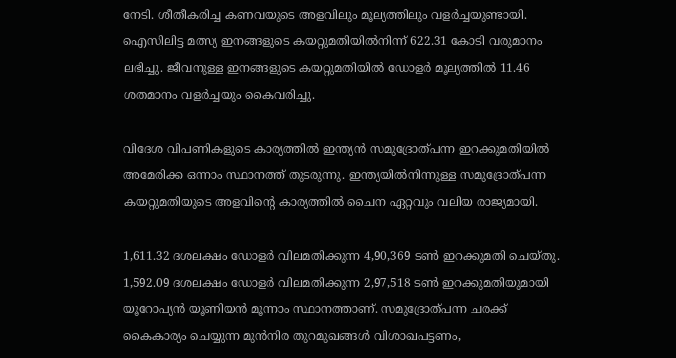നേടി. ശീതീകരിച്ച കണവയുടെ അളവിലും മൂല്യത്തിലും വളര്‍ച്ചയുണ്ടായി. ഐസിലിട്ട മത്സ്യ ഇനങ്ങളുടെ കയറ്റുമതിയില്‍നിന്ന് 622.31 കോടി വരുമാനം ലഭിച്ചു. ജീവനുള്ള ഇനങ്ങളുടെ കയറ്റുമതിയില്‍ ഡോളര്‍ മൂല്യത്തില്‍ 11.46 ശതമാനം വളര്‍ച്ചയും കൈവരിച്ചു.

വിദേശ വിപണികളുടെ കാര്യത്തില്‍ ഇന്ത്യന്‍ സമുദ്രോത്പന്ന ഇറക്കുമതിയില്‍ അമേരിക്ക ഒന്നാം സ്ഥാനത്ത് തുടരുന്നു. ഇന്ത്യയില്‍നിന്നുള്ള സമുദ്രോത്പന്ന കയറ്റുമതിയുടെ അളവിന്‍റെ കാര്യത്തില്‍ ചൈന ഏറ്റവും വലിയ രാജ്യമായി.

1,611.32 ദശലക്ഷം ഡോളര്‍ വിലമതിക്കുന്ന 4,90,369 ടണ്‍ ഇറക്കുമതി ചെയ്തു. 1,592.09 ദശലക്ഷം ഡോളര്‍ വിലമതിക്കുന്ന 2,97,518 ടണ്‍ ഇറക്കുമതിയുമായി യൂറോപ്യന്‍ യൂണിയന്‍ മൂന്നാം സ്ഥാനത്താണ്. സമുദ്രോത്പന്ന ചരക്ക് കൈകാര്യം ചെയ്യുന്ന മുന്‍നിര തുറമുഖങ്ങള്‍ വിശാഖപട്ടണം,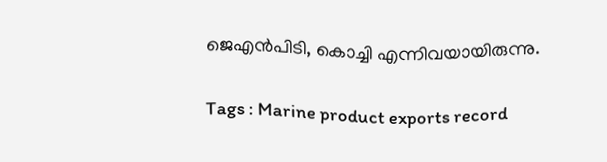ജെഎന്‍പിടി, കൊച്ചി എന്നിവയായിരുന്നു.

Tags : Marine product exports record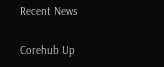Recent News

Corehub Up